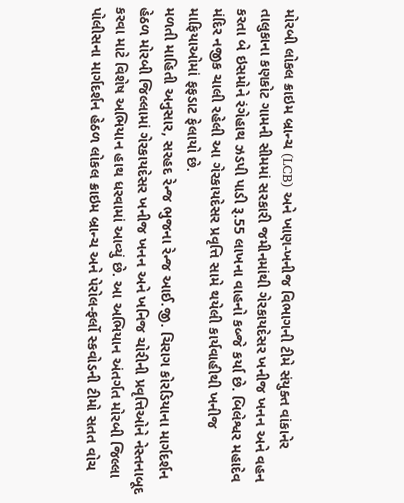મોરબી લોકલ ક્રાઇમ બ્રાન્ચ (LCB) અને ખાણ-ખનીજ વિભાગની ટીમે સંયુક્ત વાંકાનેર તાલુકાના કણકોટ ગામની સીમમાં સરકારી જમીનમાંથી ગેરકાયદેસર ખનીજ ખનન અને વહન કરતા બે ઇસમોને રંગેહાથ ઝડપી પાડી રૂ.55 લાખના વાહનો કબ્જે કર્યા છે. બિલેશ્વર મહાદેવ મંદિર નજીક ચાલી રહેલી આ ગેરકાયદેસર પ્રવૃત્તિ સામે થયેલી કાર્યવાહીથી ખનીજ માફિયાઓમાં ફફડાટ ફેલાયો છે.
મળતી માહિતી અનુસાર, સરહદ રેન્જ ભુજના રેન્જ આઈ.જી. ચિરાગ કોરડિયાના માર્ગદર્શન હેઠળ મોરબી જિલ્લામાં ગેરકાયદેસર ખનીજ ખનન અને ખનિજ ચોરીની પ્રવૃત્તિઓને નેસ્તનાબૂદ કરવા માટે વિશેષ અભિયાન હાથ ધરવામાં આવ્યું છે. આ અભિયાન અંતર્ગત મોરબી જિલ્લા પોલીસના માર્ગદર્શન હેઠળ લોકલ ક્રાઇમ બ્રાન્ચ અને પેરોલ-ફર્લો સ્કવોડની ટીમો સતત વોચ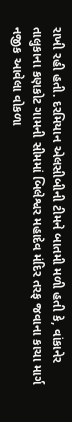રાખી રહી હતી. દરમિયાન એલસીબીની ટીમને બાતમી મળી હતી કે, વાંકાનેર તાલુકાના કણકોટ ગામની સીમમાં બિલેશ્વર મહાદેવ મંદિર તરફ જવાના કાચા માર્ગ નજીક આવેલા વોકળા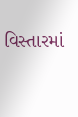વિસ્તારમાં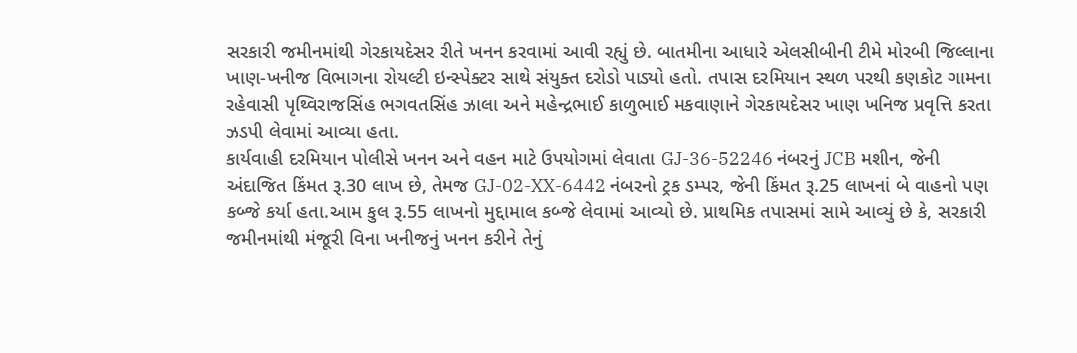સરકારી જમીનમાંથી ગેરકાયદેસર રીતે ખનન કરવામાં આવી રહ્યું છે. બાતમીના આધારે એલસીબીની ટીમે મોરબી જિલ્લાના ખાણ-ખનીજ વિભાગના રોયલ્ટી ઇન્સ્પેક્ટર સાથે સંયુક્ત દરોડો પાડ્યો હતો. તપાસ દરમિયાન સ્થળ પરથી કણકોટ ગામના રહેવાસી પૃથ્વિરાજસિંહ ભગવતસિંહ ઝાલા અને મહેન્દ્રભાઈ કાળુભાઈ મકવાણાને ગેરકાયદેસર ખાણ ખનિજ પ્રવૃત્તિ કરતા ઝડપી લેવામાં આવ્યા હતા.
કાર્યવાહી દરમિયાન પોલીસે ખનન અને વહન માટે ઉપયોગમાં લેવાતા GJ-36-52246 નંબરનું JCB મશીન, જેની અંદાજિત કિંમત રૂ.30 લાખ છે, તેમજ GJ-02-XX-6442 નંબરનો ટ્રક ડમ્પર, જેની કિંમત રૂ.25 લાખનાં બે વાહનો પણ કબ્જે કર્યા હતા.આમ કુલ રૂ.55 લાખનો મુદ્દામાલ કબ્જે લેવામાં આવ્યો છે. પ્રાથમિક તપાસમાં સામે આવ્યું છે કે, સરકારી જમીનમાંથી મંજૂરી વિના ખનીજનું ખનન કરીને તેનું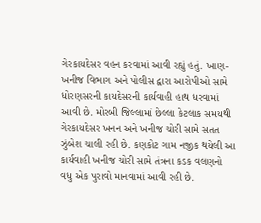ગેરકાયદેસર વહન કરવામાં આવી રહ્યું હતું. ખાણ-ખનીજ વિભાગ અને પોલીસ દ્વારા આરોપીઓ સામે ધોરણસરની કાયદેસરની કાર્યવાહી હાથ ધરવામાં આવી છે. મોરબી જિલ્લામાં છેલ્લા કેટલાક સમયથી ગેરકાયદેસર ખનન અને ખનીજ ચોરી સામે સતત ઝુંબેશ ચાલી રહી છે. કણકોટ ગામ નજીક થયેલી આ કાર્યવાહી ખનીજ ચોરી સામે તંત્રના કડક વલણનો વધુ એક પુરાવો માનવામાં આવી રહી છે.